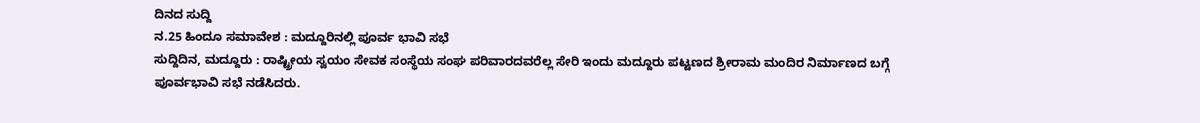ದಿನದ ಸುದ್ದಿ
ನ.25 ಹಿಂದೂ ಸಮಾವೇಶ : ಮದ್ದೂರಿನಲ್ಲಿ ಪೂರ್ವ ಭಾವಿ ಸಭೆ
ಸುದ್ದಿದಿನ, ಮದ್ದೂರು : ರಾಷ್ಟ್ರೀಯ ಸ್ವಯಂ ಸೇವಕ ಸಂಸ್ಥೆಯ ಸಂಘ ಪರಿವಾರದವರೆಲ್ಲ ಸೇರಿ ಇಂದು ಮದ್ದೂರು ಪಟ್ಟಣದ ಶ್ರೀರಾಮ ಮಂದಿರ ನಿರ್ಮಾಣದ ಬಗ್ಗೆ ಪೂರ್ವಭಾವಿ ಸಭೆ ನಡೆಸಿದರು.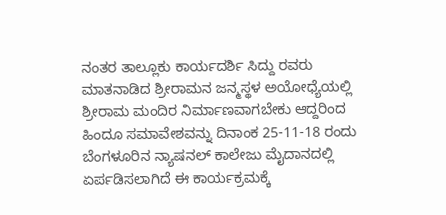ನಂತರ ತಾಲ್ಲೂಕು ಕಾರ್ಯದರ್ಶಿ ಸಿದ್ದು ರವರು ಮಾತನಾಡಿದ ಶ್ರೀರಾಮನ ಜನ್ಮಸ್ಥಳ ಅಯೋಧ್ಯೆಯಲ್ಲಿ ಶ್ರೀರಾಮ ಮಂದಿರ ನಿರ್ಮಾಣವಾಗಬೇಕು ಆದ್ದರಿಂದ ಹಿಂದೂ ಸಮಾವೇಶವನ್ನು ದಿನಾಂಕ 25-11-18 ರಂದು ಬೆಂಗಳೂರಿನ ನ್ಯಾಷನಲ್ ಕಾಲೇಜು ಮೈದಾನದಲ್ಲಿ ಏರ್ಪಡಿಸಲಾಗಿದೆ ಈ ಕಾರ್ಯಕ್ರಮಕ್ಕೆ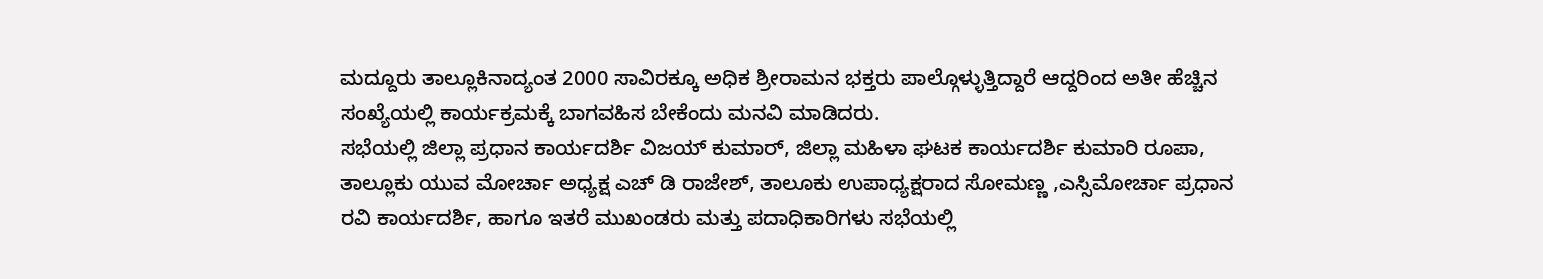ಮದ್ದೂರು ತಾಲ್ಲೂಕಿನಾದ್ಯಂತ 2000 ಸಾವಿರಕ್ಕೂ ಅಧಿಕ ಶ್ರೀರಾಮನ ಭಕ್ತರು ಪಾಲ್ಗೊಳ್ಳುತ್ತಿದ್ದಾರೆ ಆದ್ದರಿಂದ ಅತೀ ಹೆಚ್ಚಿನ ಸಂಖ್ಯೆಯಲ್ಲಿ ಕಾರ್ಯಕ್ರಮಕ್ಕೆ ಬಾಗವಹಿಸ ಬೇಕೆಂದು ಮನವಿ ಮಾಡಿದರು.
ಸಭೆಯಲ್ಲಿ ಜಿಲ್ಲಾ ಪ್ರಧಾನ ಕಾರ್ಯದರ್ಶಿ ವಿಜಯ್ ಕುಮಾರ್, ಜಿಲ್ಲಾ ಮಹಿಳಾ ಘಟಕ ಕಾರ್ಯದರ್ಶಿ ಕುಮಾರಿ ರೂಪಾ, ತಾಲ್ಲೂಕು ಯುವ ಮೋರ್ಚಾ ಅಧ್ಯಕ್ಷ ಎಚ್ ಡಿ ರಾಜೇಶ್, ತಾಲೂಕು ಉಪಾಧ್ಯಕ್ಷರಾದ ಸೋಮಣ್ಣ ,ಎಸ್ಸಿಮೋರ್ಚಾ ಪ್ರಧಾನ ರವಿ ಕಾರ್ಯದರ್ಶಿ, ಹಾಗೂ ಇತರೆ ಮುಖಂಡರು ಮತ್ತು ಪದಾಧಿಕಾರಿಗಳು ಸಭೆಯಲ್ಲಿ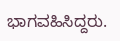ಭಾಗವಹಿಸಿದ್ದರು.